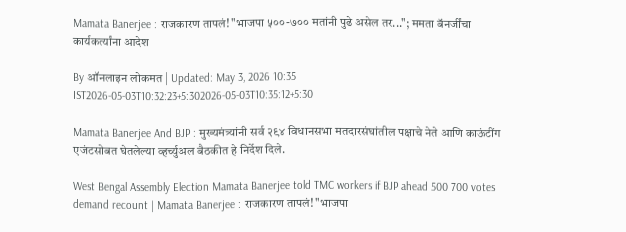Mamata Banerjee : राजकारण तापलं! "भाजपा ५००-७०० मतांनी पुढे असेल तर..."; ममता बॅनर्जींचा कार्यकर्त्यांना आदेश

By ऑनलाइन लोकमत | Updated: May 3, 2026 10:35 IST2026-05-03T10:32:23+5:302026-05-03T10:35:12+5:30

Mamata Banerjee And BJP : मुख्यमंत्र्यांनी सर्व २९४ विधानसभा मतदारसंघांतील पक्षाचे नेते आणि काऊंटींग एजंटसोबत घेतलेल्या व्हर्च्युअल बैठकीत हे निर्देश दिले.

West Bengal Assembly Election Mamata Banerjee told TMC workers if BJP ahead 500 700 votes demand recount | Mamata Banerjee : राजकारण तापलं! "भाजपा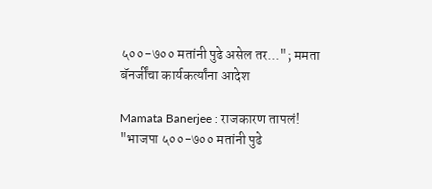५००-७०० मतांनी पुढे असेल तर..."; ममता बॅनर्जींचा कार्यकर्त्यांना आदेश

Mamata Banerjee : राजकारण तापलं! "भाजपा ५००-७०० मतांनी पुढे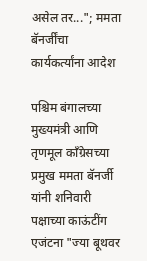असेल तर..."; ममता बॅनर्जींचा कार्यकर्त्यांना आदेश

पश्चिम बंगालच्या मुख्यमंत्री आणि तृणमूल काँग्रेसच्या प्रमुख ममता बॅनर्जी यांनी शनिवारी पक्षाच्या काऊंटींग एजंटना "ज्या बूथवर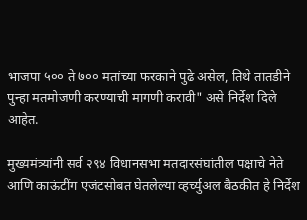भाजपा ५०० ते ७०० मतांच्या फरकाने पुढे असेल, तिथे तातडीने पुन्हा मतमोजणी करण्याची मागणी करावी" असे निर्देश दिले आहेत.

मुख्यमंत्र्यांनी सर्व २९४ विधानसभा मतदारसंघांतील पक्षाचे नेते आणि काऊंटींग एजंटसोबत घेतलेल्या व्हर्च्युअल बैठकीत हे निर्देश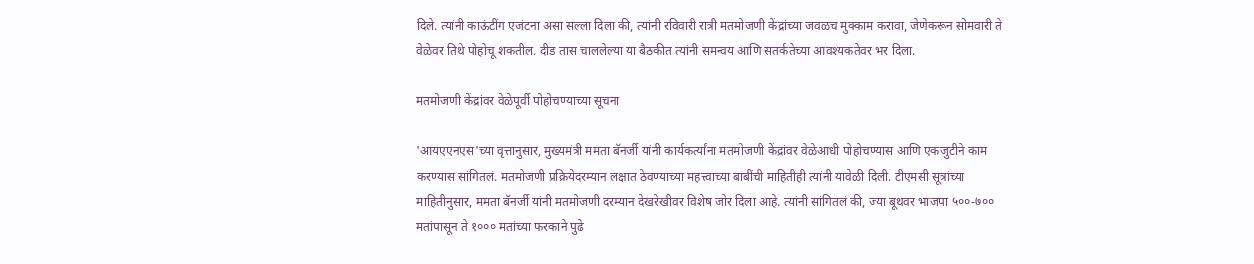दिले. त्यांनी काऊंटींग एजंटना असा सल्ला दिला की, त्यांनी रविवारी रात्री मतमोजणी केंद्रांच्या जवळच मुक्काम करावा, जेणेकरून सोमवारी ते वेळेवर तिथे पोहोचू शकतील. दीड तास चाललेल्या या बैठकीत त्यांनी समन्वय आणि सतर्कतेच्या आवश्यकतेवर भर दिला.

मतमोजणी केंद्रांवर वेळेपूर्वी पोहोचण्याच्या सूचना

'आयएएनएस'च्या वृत्तानुसार, मुख्यमंत्री ममता बॅनर्जी यांनी कार्यकर्त्यांना मतमोजणी केंद्रांवर वेळेआधी पोहोचण्यास आणि एकजुटीने काम करण्यास सांगितलं. मतमोजणी प्रक्रियेदरम्यान लक्षात ठेवण्याच्या महत्त्वाच्या बाबींची माहितीही त्यांनी यावेळी दिली. टीएमसी सूत्रांच्या माहितीनुसार, ममता बॅनर्जी यांनी मतमोजणी दरम्यान देखरेखीवर विशेष जोर दिला आहे. त्यांनी सांगितलं की, ज्या बूथवर भाजपा ५००-७०० मतांपासून ते १००० मतांच्या फरकाने पुढे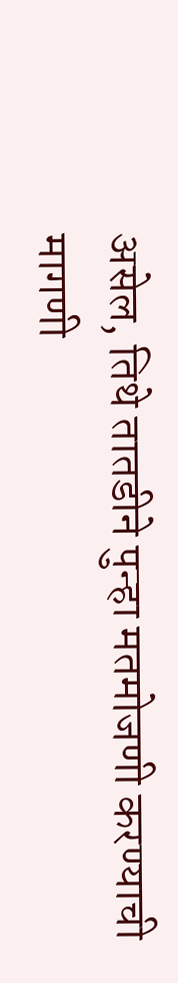असेल, तिथे तातडीने पुन्हा मतमोजणी करण्याची मागणी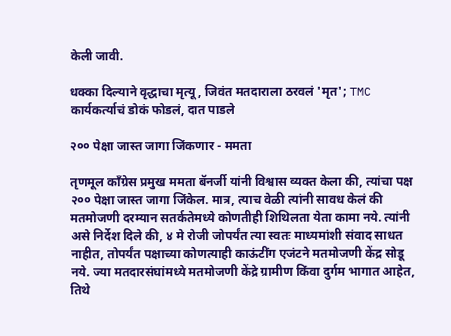केली जावी.

धक्का दिल्याने वृद्धाचा मृत्यू, जिवंत मतदाराला ठरवलं 'मृत'; TMC कार्यकर्त्याचं डोकं फोडलं, दात पाडले

२०० पेक्षा जास्त जागा जिंकणार - ममता

तृणमूल काँग्रेस प्रमुख ममता बॅनर्जी यांनी विश्वास व्यक्त केला की, त्यांचा पक्ष २०० पेक्षा जास्त जागा जिंकेल. मात्र, त्याच वेळी त्यांनी सावध केलं की मतमोजणी दरम्यान सतर्कतेमध्ये कोणतीही शिथिलता येता कामा नये. त्यांनी असे निर्देश दिले की, ४ मे रोजी जोपर्यंत त्या स्वतः माध्यमांशी संवाद साधत नाहीत, तोपर्यंत पक्षाच्या कोणत्याही काऊंटींग एजंटने मतमोजणी केंद्र सोडू नये. ज्या मतदारसंघांमध्ये मतमोजणी केंद्रे ग्रामीण किंवा दुर्गम भागात आहेत, तिथे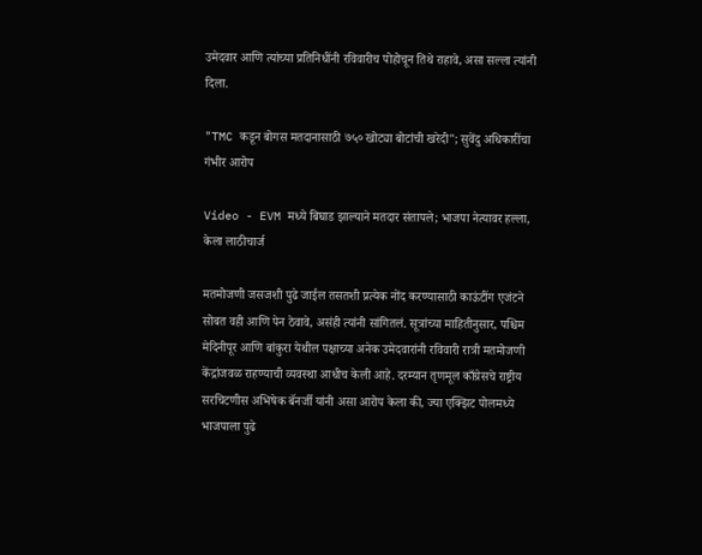उमेदवार आणि त्यांच्या प्रतिनिधींनी रविवारीच पोहोचून तिथे राहावे, असा सल्ला त्यांनी दिला.

"TMC कडून बोगस मतदानासाठी ७५० खोट्या बोटांची खरेदी"; सुवेंदु अधिकारींचा गंभीर आरोप

Video - EVM मध्ये बिघाड झाल्याने मतदार संतापले; भाजपा नेत्यावर हल्ला, केला लाठीचार्ज

मतमोजणी जसजशी पुढे जाईल तसतशी प्रत्येक नोंद करण्यासाठी काऊंटींग एजंटने सोबत वही आणि पेन ठेवावे, असंही त्यांनी सांगितलं. सूत्रांच्या माहितीनुसार, पश्चिम मेदिनीपूर आणि बांकुरा येथील पक्षाच्या अनेक उमेदवारांनी रविवारी रात्री मतमोजणी केंद्रांजवळ राहण्याची व्यवस्था आधीच केली आहे. दरम्यान तृणमूल काँग्रेसचे राष्ट्रीय सरचिटणीस अभिषेक बॅनर्जी यांनी असा आरोप केला की, ज्या एक्झिट पोलमध्ये भाजपाला पुढे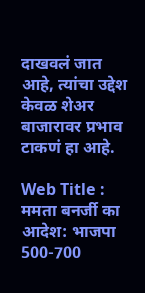दाखवलं जात आहे, त्यांचा उद्देश केवळ शेअर बाजारावर प्रभाव टाकणं हा आहे.

Web Title : ममता बनर्जी का आदेश: भाजपा 500-700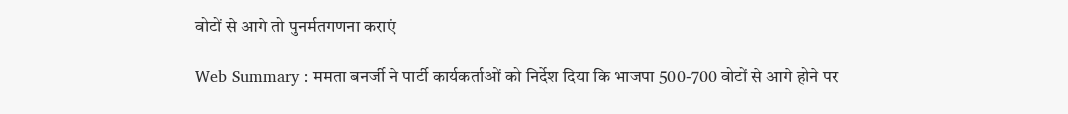वोटों से आगे तो पुनर्मतगणना कराएं

Web Summary : ममता बनर्जी ने पार्टी कार्यकर्ताओं को निर्देश दिया कि भाजपा 500-700 वोटों से आगे होने पर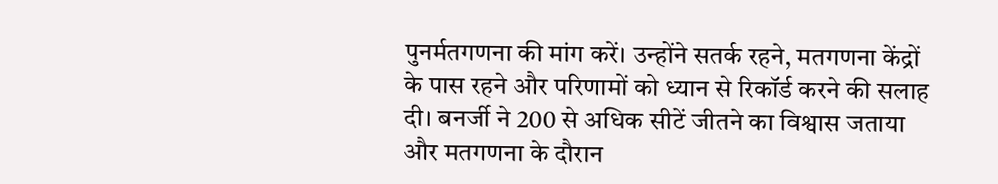पुनर्मतगणना की मांग करें। उन्होंने सतर्क रहने, मतगणना केंद्रों के पास रहने और परिणामों को ध्यान से रिकॉर्ड करने की सलाह दी। बनर्जी ने 200 से अधिक सीटें जीतने का विश्वास जताया और मतगणना के दौरान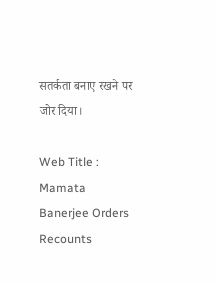सतर्कता बनाए रखने पर जोर दिया।

Web Title : Mamata Banerjee Orders Recounts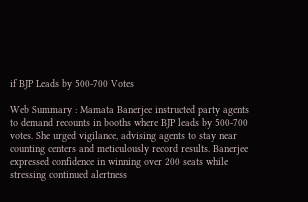if BJP Leads by 500-700 Votes

Web Summary : Mamata Banerjee instructed party agents to demand recounts in booths where BJP leads by 500-700 votes. She urged vigilance, advising agents to stay near counting centers and meticulously record results. Banerjee expressed confidence in winning over 200 seats while stressing continued alertness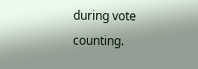during vote counting.